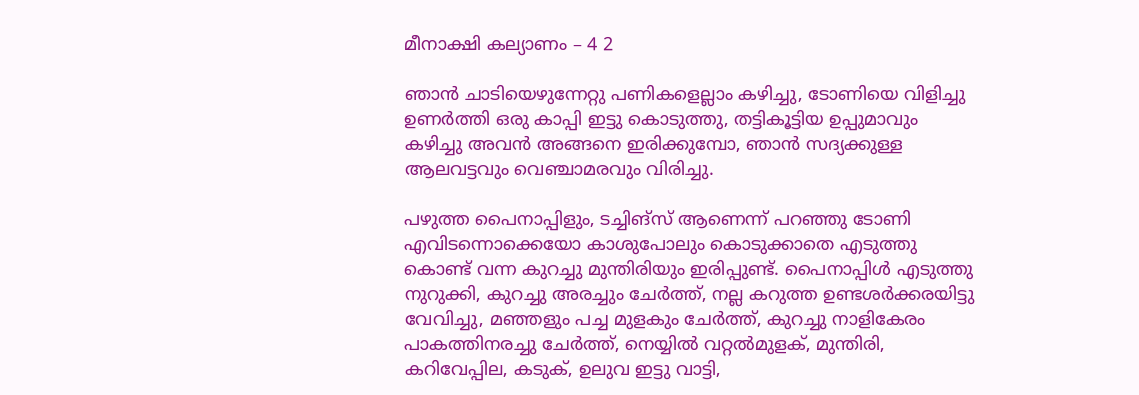മീനാക്ഷി കല്യാണം – 4 2

ഞാൻ ചാടിയെഴുന്നേറ്റു പണികളെല്ലാം കഴിച്ചു, ടോണിയെ വിളിച്ചു ഉണർത്തി ഒരു കാപ്പി ഇട്ടു കൊടുത്തു, തട്ടികൂട്ടിയ ഉപ്പുമാവും കഴിച്ചു അവൻ അങ്ങനെ ഇരിക്കുമ്പോ, ഞാൻ സദ്യക്കുള്ള ആലവട്ടവും വെഞ്ചാമരവും വിരിച്ചു.

പഴുത്ത പൈനാപ്പിളും, ടച്ചിങ്‌സ് ആണെന്ന് പറഞ്ഞു ടോണി എവിടന്നൊക്കെയോ കാശുപോലും കൊടുക്കാതെ എടുത്തു കൊണ്ട് വന്ന കുറച്ചു മുന്തിരിയും ഇരിപ്പുണ്ട്. പൈനാപ്പിൾ എടുത്തു നുറുക്കി, കുറച്ചു അരച്ചും ചേർത്ത്, നല്ല കറുത്ത ഉണ്ടശർക്കരയിട്ടു വേവിച്ചു, മഞ്ഞളും പച്ച മുളകും ചേർത്ത്, കുറച്ചു നാളികേരം പാകത്തിനരച്ചു ചേർത്ത്, നെയ്യിൽ വറ്റൽമുളക്, മുന്തിരി, കറിവേപ്പില, കടുക്, ഉലുവ ഇട്ടു വാട്ടി,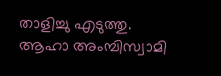താളിച്ചു എടുത്തു.
ആഹാ അംമ്പിസ്വാമി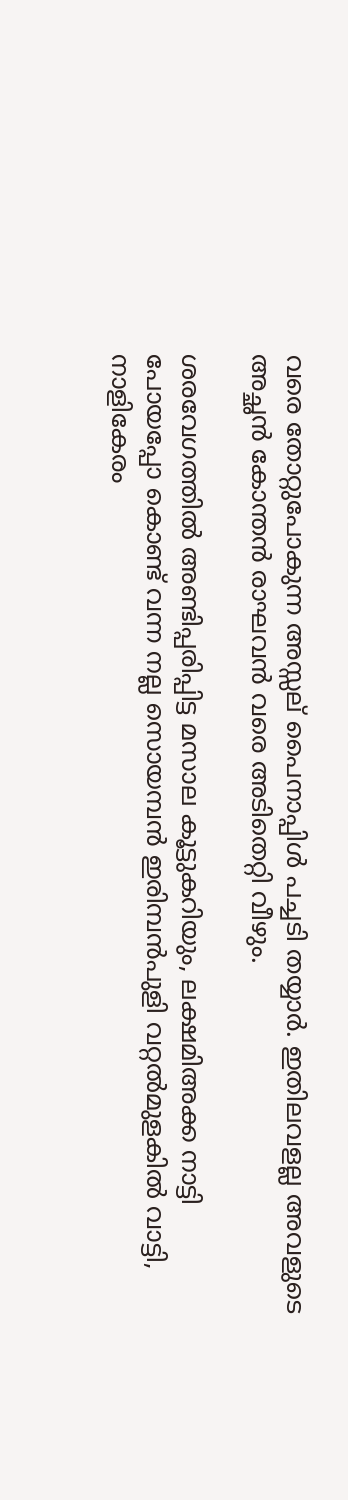വരെ തോറ്റുപോകുന്ന അസ്സല് പൈനാപ്പിൾ പച്ചടി തയ്യാർ. ഇതിലവളല്ല അവളുടെ അച്ഛൻ കോന്തൻ രാഘവൻ വരെ അടിതെറ്റി വീഴും.

ശരവേഗത്തിൽ അണ്ടിപ്പരിപ്പിട്ട മസാല കൂട്ടുകറിയും, ലക്ഷമിഅക്ക നാട്ടി പോയപ്പോ കൊണ്ട് വന്ന നല്ല സൊയമ്പൻ ഇരിമ്പൻപുളി വറ്റൽമുളകിൽ വാട്ടി, നാളികേരം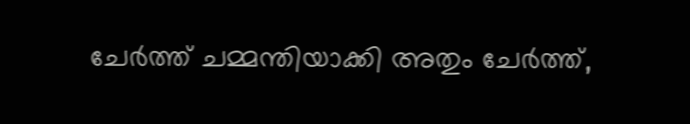ചേർത്ത് ചമ്മന്തിയാക്കി അതും ചേർത്ത്,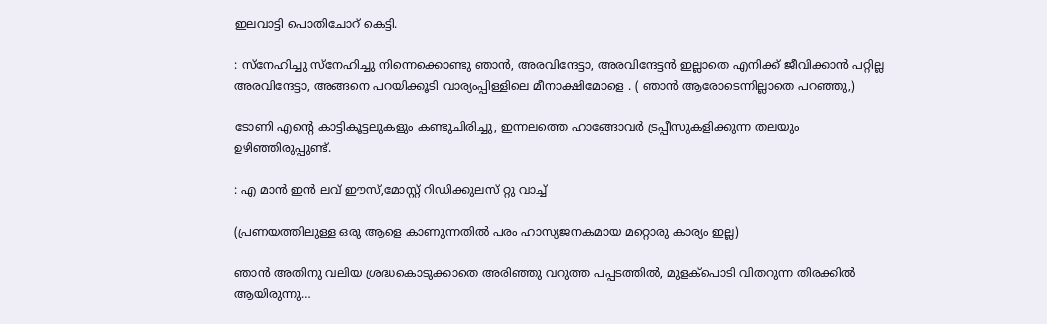ഇലവാട്ടി പൊതിചോറ് കെട്ടി.

: സ്നേഹിച്ചു സ്നേഹിച്ചു നിന്നെക്കൊണ്ടു ഞാൻ, അരവിന്ദേട്ടാ, അരവിന്ദേട്ടൻ ഇല്ലാതെ എനിക്ക് ജീവിക്കാൻ പറ്റില്ല അരവിന്ദേട്ടാ, അങ്ങനെ പറയിക്കൂടി വാര്യംപ്പിള്ളിലെ മീനാക്ഷിമോളെ . ( ഞാൻ ആരോടെന്നില്ലാതെ പറഞ്ഞു,)

ടോണി എന്റെ കാട്ടികൂട്ടലുകളും കണ്ടുചിരിച്ചു, ഇന്നലത്തെ ഹാങ്ങോവർ ട്രപ്പീസുകളിക്കുന്ന തലയും ഉഴിഞ്ഞിരുപ്പുണ്ട്.

: എ മാൻ ഇൻ ലവ് ഈസ്,മോസ്റ്റ് റിഡിക്കുലസ് റ്റു വാച്ച്

(പ്രണയത്തിലുള്ള ഒരു ആളെ കാണുന്നതിൽ പരം ഹാസ്യജനകമായ മറ്റൊരു കാര്യം ഇല്ല)

ഞാൻ അതിനു വലിയ ശ്രദ്ധകൊടുക്കാതെ അരിഞ്ഞു വറുത്ത പപ്പടത്തിൽ, മുളക്പൊടി വിതറുന്ന തിരക്കിൽ ആയിരുന്നു…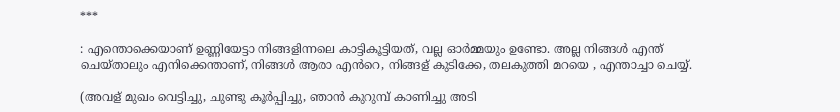***

: എന്തൊക്കെയാണ് ഉണ്ണിയേട്ടാ നിങ്ങളിന്നലെ കാട്ടികൂട്ടിയത്, വല്ല ഓർമ്മയും ഉണ്ടോ. അല്ല നിങ്ങൾ എന്ത് ചെയ്താലും എനിക്കെന്താണ്, നിങ്ങൾ ആരാ എൻറെ, നിങ്ങള് കുടിക്കേ, തലകുത്തി മറയെ , എന്താച്ചാ ചെയ്യ്.

(അവള് മുഖം വെട്ടിച്ചു, ചുണ്ടു കൂർപ്പിച്ചു, ഞാൻ കുറുമ്പ് കാണിച്ചു അടി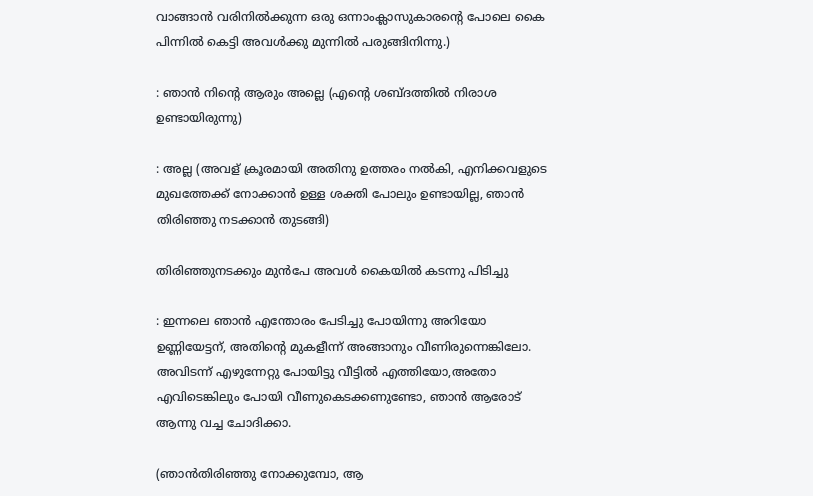വാങ്ങാൻ വരിനിൽക്കുന്ന ഒരു ഒന്നാംക്ലാസുകാരന്റെ പോലെ കൈ പിന്നിൽ കെട്ടി അവൾക്കു മുന്നിൽ പരുങ്ങിനിന്നു.)

: ഞാൻ നിന്റെ ആരും അല്ലെ (എന്റെ ശബ്ദത്തിൽ നിരാശ ഉണ്ടായിരുന്നു)

: അല്ല (അവള് ക്രൂരമായി അതിനു ഉത്തരം നൽകി, എനിക്കവളുടെ മുഖത്തേക്ക് നോക്കാൻ ഉള്ള ശക്തി പോലും ഉണ്ടായില്ല, ഞാൻ തിരിഞ്ഞു നടക്കാൻ തുടങ്ങി)

തിരിഞ്ഞുനടക്കും മുൻപേ അവൾ കൈയിൽ കടന്നു പിടിച്ചു

: ഇന്നലെ ഞാൻ എന്തോരം പേടിച്ചു പോയിന്നു അറിയോ ഉണ്ണിയേട്ടന്, അതിന്റെ മുകളീന്ന് അങ്ങാനും വീണിരുന്നെങ്കിലോ. അവിടന്ന് എഴുന്നേറ്റു പോയിട്ടു വീട്ടിൽ എത്തിയോ,അതോ എവിടെങ്കിലും പോയി വീണുകെടക്കണുണ്ടോ, ഞാൻ ആരോട് ആന്നു വച്ച ചോദിക്കാ.

(ഞാൻതിരിഞ്ഞു നോക്കുമ്പോ, ആ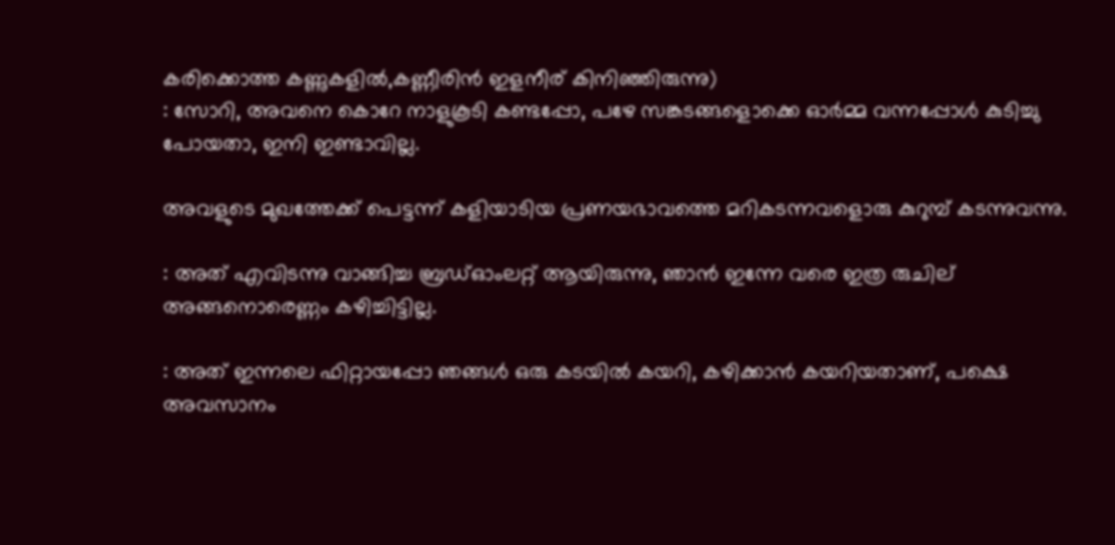കരിക്കൊത്ത കണ്ണുകളിൽ,കണ്ണീരിൻ ഇളനീര് കിനിഞ്ഞിരുന്നു)
: സോറി, അവനെ കൊറേ നാളുകൂടി കണ്ടപ്പോ, പഴേ സങ്കടങ്ങളൊക്കെ ഓർമ്മ വന്നപ്പോൾ കുടിച്ചു പോയതാ, ഇനി ഇണ്ടാവില്ല.

അവളുടെ മുഖത്തേക്ക് പെട്ടന്ന് കളിയാടിയ പ്രണയഭാവത്തെ മറികടന്നവളൊരു കുറുമ്പ് കടന്നുവന്നു.

: അത് എവിടന്നു വാങ്ങിച്ച ബ്രഡ്ഓംലറ്റ് ആയിരുന്നു, ഞാൻ ഇന്നേ വരെ ഇത്ര രുചില് അങ്ങനൊരെണ്ണം കഴിച്ചിട്ടില്ല.

: അത് ഇന്നലെ ഫിറ്റായപ്പോ ഞങ്ങൾ ഒരു കടയിൽ കയറി, കഴിക്കാൻ കയറിയതാണ്, പക്ഷെ അവസാനം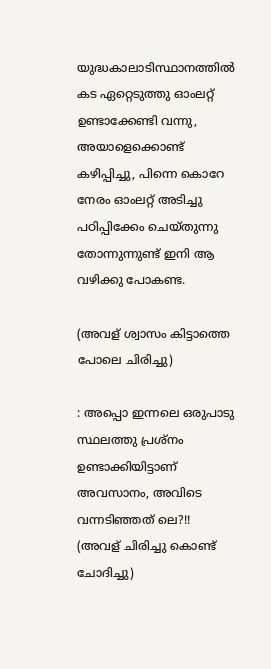യുദ്ധകാലാടിസ്ഥാനത്തിൽ കട ഏറ്റെടുത്തു ഓംലറ്റ് ഉണ്ടാക്കേണ്ടി വന്നു, അയാളെക്കൊണ്ട് കഴിപ്പിച്ചു, പിന്നെ കൊറേ നേരം ഓംലറ്റ് അടിച്ചു പഠിപ്പിക്കേം ചെയ്തുന്നു തോന്നുന്നുണ്ട് ഇനി ആ വഴിക്കു പോകണ്ട.

(അവള് ശ്വാസം കിട്ടാത്തെ പോലെ ചിരിച്ചു)

: അപ്പൊ ഇന്നലെ ഒരുപാടു സ്ഥലത്തു പ്രശ്‌നം ഉണ്ടാക്കിയിട്ടാണ് അവസാനം, അവിടെ വന്നടിഞ്ഞത്‌ ലെ?!! (അവള് ചിരിച്ചു കൊണ്ട് ചോദിച്ചു)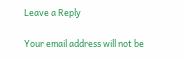Leave a Reply

Your email address will not be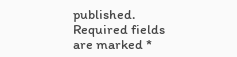published. Required fields are marked *